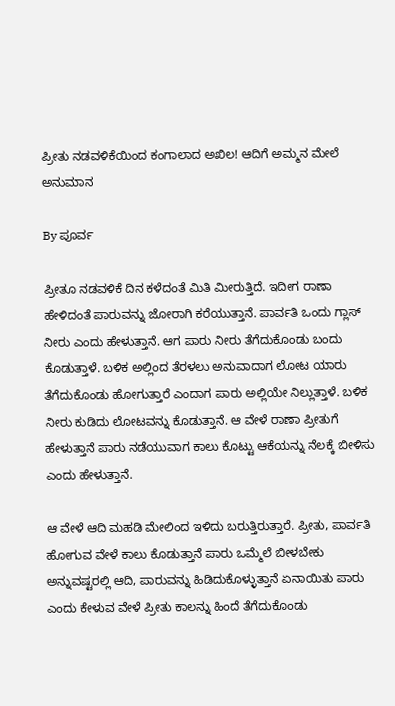ಪ್ರೀತು ನಡವಳಿಕೆಯಿಂದ ಕಂಗಾಲಾದ ಅಖಿಲ! ಆದಿಗೆ ಅಮ್ಮನ ಮೇಲೆ ಅನುಮಾನ

By ಪೂರ್ವ

ಪ್ರೀತೂ ನಡವಳಿಕೆ ದಿನ ಕಳೆದಂತೆ ಮಿತಿ ಮೀರುತ್ತಿದೆ. ಇದೀಗ ರಾಣಾ ಹೇಳಿದಂತೆ ಪಾರುವನ್ನು ಜೋರಾಗಿ ಕರೆಯುತ್ತಾನೆ. ಪಾರ್ವತಿ ಒಂದು ಗ್ಲಾಸ್ ನೀರು ಎಂದು ಹೇಳುತ್ತಾನೆ. ಆಗ ಪಾರು ನೀರು ತೆಗೆದುಕೊಂಡು ಬಂದು ಕೊಡುತ್ತಾಳೆ. ಬಳಿಕ ಅಲ್ಲಿಂದ ತೆರಳಲು ಅನುವಾದಾಗ ಲೋಟ ಯಾರು ತೆಗೆದುಕೊಂಡು ಹೋಗುತ್ತಾರೆ ಎಂದಾಗ ಪಾರು ಅಲ್ಲಿಯೇ ನಿಲ್ಲುತ್ತಾಳೆ. ಬಳಿಕ ನೀರು ಕುಡಿದು ಲೋಟವನ್ನು ಕೊಡುತ್ತಾನೆ. ಆ ವೇಳೆ ರಾಣಾ ಪ್ರೀತುಗೆ ಹೇಳುತ್ತಾನೆ ಪಾರು ನಡೆಯುವಾಗ ಕಾಲು ಕೊಟ್ಟು ಆಕೆಯನ್ನು ನೆಲಕ್ಕೆ ಬೀಳಿಸು ಎಂದು ಹೇಳುತ್ತಾನೆ.

ಆ ವೇಳೆ ಆದಿ ಮಹಡಿ ಮೇಲಿಂದ ಇಳಿದು ಬರುತ್ತಿರುತ್ತಾರೆ. ಪ್ರೀತು, ಪಾರ್ವತಿ ಹೋಗುವ ವೇಳೆ ಕಾಲು ಕೊಡುತ್ತಾನೆ ಪಾರು ಒಮ್ಮೆಲೆ ಬೀಳಬೇಕು ಅನ್ನುವಷ್ಟರಲ್ಲಿ ಆದಿ, ಪಾರುವನ್ನು ಹಿಡಿದುಕೊಳ್ಳುತ್ತಾನೆ ಏನಾಯಿತು ಪಾರು ಎಂದು ಕೇಳುವ ವೇಳೆ ಪ್ರೀತು ಕಾಲನ್ನು ಹಿಂದೆ ತೆಗೆದುಕೊಂಡು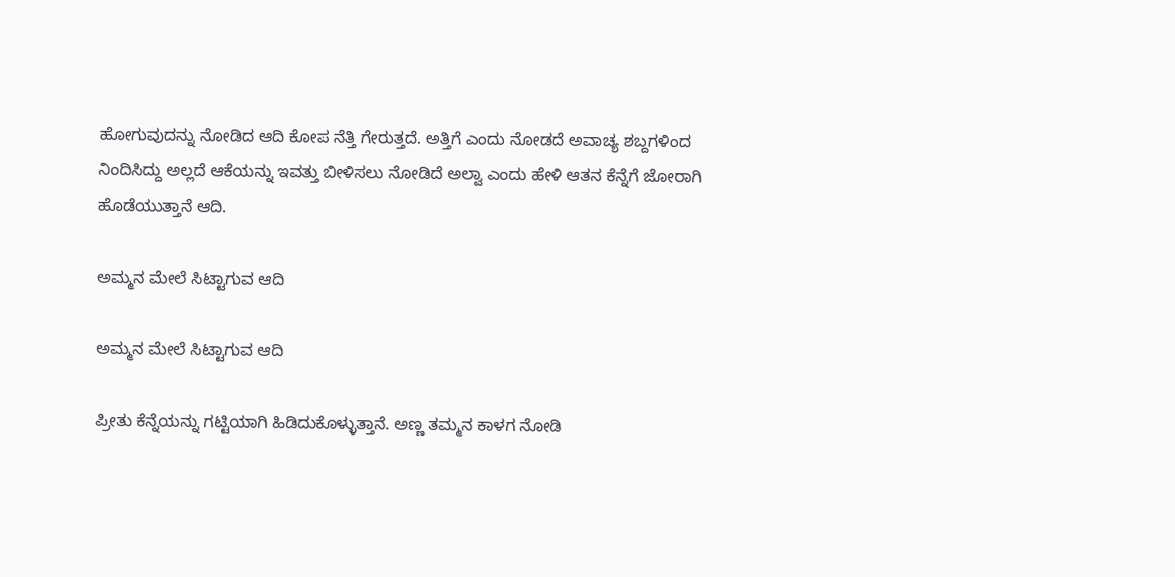ಹೋಗುವುದನ್ನು ನೋಡಿದ ಆದಿ ಕೋಪ ನೆತ್ತಿ ಗೇರುತ್ತದೆ. ಅತ್ತಿಗೆ ಎಂದು ನೋಡದೆ ಅವಾಚ್ಯ ಶಬ್ದಗಳಿಂದ ನಿಂದಿಸಿದ್ದು ಅಲ್ಲದೆ ಆಕೆಯನ್ನು ಇವತ್ತು ಬೀಳಿಸಲು ನೋಡಿದೆ ಅಲ್ವಾ ಎಂದು ಹೇಳಿ ಆತನ ಕೆನ್ನೆಗೆ ಜೋರಾಗಿ ಹೊಡೆಯುತ್ತಾನೆ ಆದಿ.

ಅಮ್ಮನ ಮೇಲೆ ಸಿಟ್ಟಾಗುವ ಆದಿ

ಅಮ್ಮನ ಮೇಲೆ ಸಿಟ್ಟಾಗುವ ಆದಿ

ಪ್ರೀತು ಕೆನ್ನೆಯನ್ನು ಗಟ್ಟಿಯಾಗಿ ಹಿಡಿದುಕೊಳ್ಳುತ್ತಾನೆ. ಅಣ್ಣ ತಮ್ಮನ ಕಾಳಗ ನೋಡಿ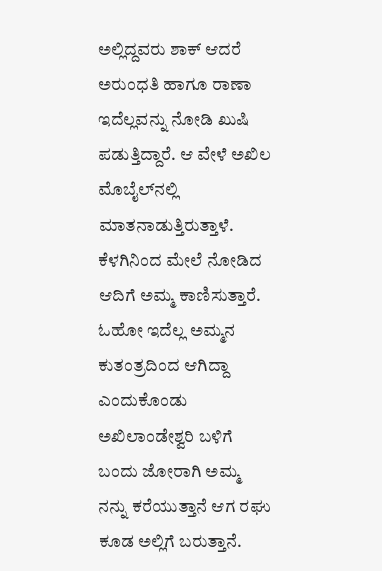ಅಲ್ಲಿದ್ದವರು ಶಾಕ್ ಆದರೆ ಅರುಂಧತಿ ಹಾಗೂ ರಾಣಾ ಇದೆಲ್ಲವನ್ನು ನೋಡಿ ಖುಷಿ ಪಡುತ್ತಿದ್ದಾರೆ. ಆ ವೇಳೆ ಅಖಿಲ ಮೊಬೈಲ್‌ನಲ್ಲಿ ಮಾತನಾಡುತ್ತಿರುತ್ತಾಳೆ. ಕೆಳಗಿನಿಂದ ಮೇಲೆ ನೋಡಿದ ಆದಿಗೆ ಅಮ್ಮ ಕಾಣಿಸುತ್ತಾರೆ. ಓಹೋ ಇದೆಲ್ಲ ಅಮ್ಮನ ಕುತಂತ್ರದಿಂದ ಆಗಿದ್ದಾ ಎಂದುಕೊಂಡು ಅಖಿಲಾಂಡೇಶ್ವರಿ ಬಳಿಗೆ ಬಂದು ಜೋರಾಗಿ ಅಮ್ಮ ನನ್ನು ಕರೆಯುತ್ತಾನೆ ಆಗ ರಘು ಕೂಡ ಅಲ್ಲಿಗೆ ಬರುತ್ತಾನೆ.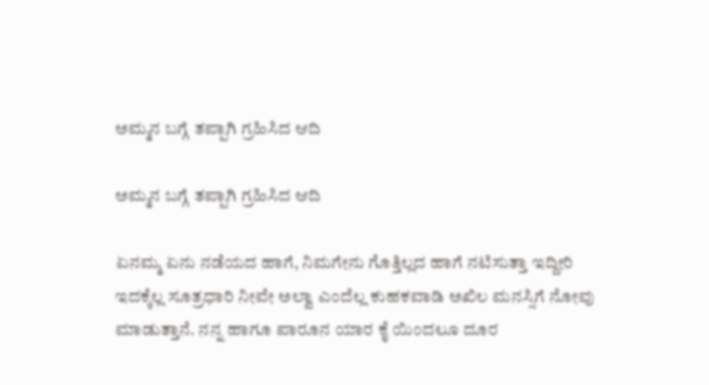ಅಮ್ಮನ ಬಗ್ಗೆ ತಪ್ಪಾಗಿ ಗ್ರಹಿಸಿದ ಆದಿ

ಅಮ್ಮನ ಬಗ್ಗೆ ತಪ್ಪಾಗಿ ಗ್ರಹಿಸಿದ ಆದಿ

ಏನಮ್ಮ ಏನು ನಡೆಯದ ಹಾಗೆ, ನಿಮಗೇನು ಗೊತ್ತಿಲ್ಲದ ಹಾಗೆ ನಟಿಸುತ್ತಾ ಇದ್ದೀರಿ ಇದಕ್ಕೆಲ್ಲ ಸೂತ್ರಧಾರಿ ನೀವೇ ಅಲ್ವಾ ಎಂದೆಲ್ಲ ಕುಹಕವಾಡಿ ಅಖಿಲ ಮನಸ್ಸಿಗೆ ನೋವು ಮಾಡುತ್ತಾನೆ. ನನ್ನ ಹಾಗೂ ಪಾರೂನ ಯಾರ ಕೈ ಯಿಂದಲೂ ದೂರ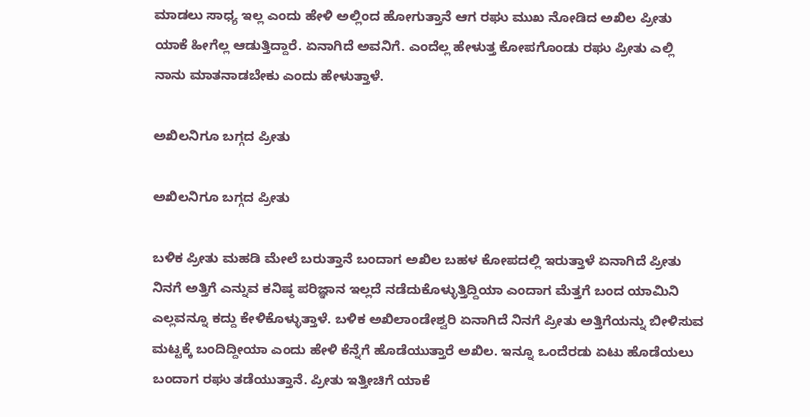ಮಾಡಲು ಸಾಧ್ಯ ಇಲ್ಲ ಎಂದು ಹೇಳಿ ಅಲ್ಲಿಂದ ಹೋಗುತ್ತಾನೆ ಆಗ ರಘು ಮುಖ ನೋಡಿದ ಅಖಿಲ ಪ್ರೀತು ಯಾಕೆ ಹೀಗೆಲ್ಲ ಆಡುತ್ತಿದ್ದಾರೆ. ಏನಾಗಿದೆ ಅವನಿಗೆ. ಎಂದೆಲ್ಲ ಹೇಳುತ್ತ ಕೋಪಗೊಂಡು ರಘು ಪ್ರೀತು ಎಲ್ಲಿ ನಾನು ಮಾತನಾಡಬೇಕು ಎಂದು ಹೇಳುತ್ತಾಳೆ.

ಅಖಿಲನಿಗೂ ಬಗ್ಗದ ಪ್ರೀತು

ಅಖಿಲನಿಗೂ ಬಗ್ಗದ ಪ್ರೀತು

ಬಳಿಕ ಪ್ರೀತು ಮಹಡಿ ಮೇಲೆ ಬರುತ್ತಾನೆ ಬಂದಾಗ ಅಖಿಲ ಬಹಳ ಕೋಪದಲ್ಲಿ ಇರುತ್ತಾಳೆ ಏನಾಗಿದೆ ಪ್ರೀತು ನಿನಗೆ ಅತ್ತಿಗೆ ಎನ್ನುವ ಕನಿಷ್ಠ ಪರಿಜ್ಞಾನ ಇಲ್ಲದೆ ನಡೆದುಕೊಳ್ಳುತ್ತಿದ್ದಿಯಾ ಎಂದಾಗ ಮೆತ್ತಗೆ ಬಂದ ಯಾಮಿನಿ ಎಲ್ಲವನ್ನೂ ಕದ್ದು ಕೇಳಿಕೊಳ್ಳುತ್ತಾಳೆ. ಬಳಿಕ ಅಖಿಲಾಂಡೇಶ್ವರಿ ಏನಾಗಿದೆ ನಿನಗೆ ಪ್ರೀತು ಅತ್ತಿಗೆಯನ್ನು ಬೀಳಿಸುವ ಮಟ್ಟಕ್ಕೆ ಬಂದಿದ್ದೀಯಾ ಎಂದು ಹೇಳಿ ಕೆನ್ನೆಗೆ ಹೊಡೆಯುತ್ತಾರೆ ಅಖಿಲ. ಇನ್ನೂ ಒಂದೆರಡು ಏಟು ಹೊಡೆಯಲು ಬಂದಾಗ ರಘು ತಡೆಯುತ್ತಾನೆ. ಪ್ರೀತು ಇತ್ತೀಚಿಗೆ ಯಾಕೆ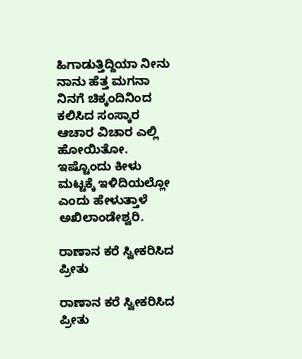ಹಿಗಾಡುತ್ತಿದ್ದಿಯಾ ನೀನು ನಾನು ಹೆತ್ತ ಮಗನಾ ನಿನಗೆ ಚಿಕ್ಕಂದಿನಿಂದ ಕಲಿಸಿದ ಸಂಸ್ಕಾರ ಆಚಾರ ವಿಚಾರ ಎಲ್ಲಿ ಹೋಯಿತೋ. ಇಷ್ಟೊಂದು ಕೀಳು ಮಟ್ಟಕ್ಕೆ ಇಳಿದಿಯಲ್ಲೋ ಎಂದು ಹೇಳುತ್ತಾಳೆ ಅಖಿಲಾಂಡೇಶ್ವರಿ.

ರಾಣಾನ ಕರೆ ಸ್ವೀಕರಿಸಿದ ಪ್ರೀತು

ರಾಣಾನ ಕರೆ ಸ್ವೀಕರಿಸಿದ ಪ್ರೀತು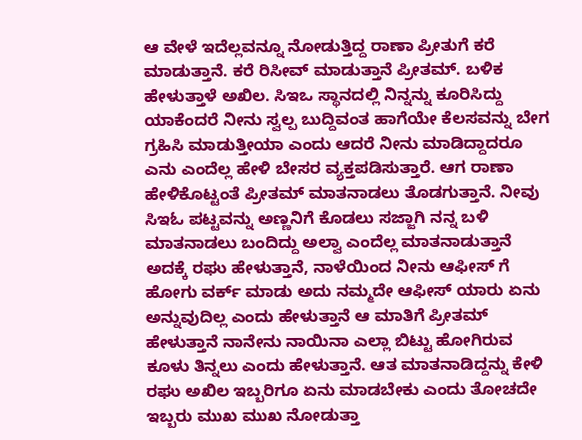ಆ ವೇಳೆ ಇದೆಲ್ಲವನ್ನೂ ನೋಡುತ್ತಿದ್ದ ರಾಣಾ ಪ್ರೀತುಗೆ ಕರೆ ಮಾಡುತ್ತಾನೆ. ಕರೆ ರಿಸೀವ್ ಮಾಡುತ್ತಾನೆ ಪ್ರೀತಮ್. ಬಳಿಕ ಹೇಳುತ್ತಾಳೆ ಅಖಿಲ. ಸಿಇಒ ಸ್ಥಾನದಲ್ಲಿ ನಿನ್ನನ್ನು ಕೂರಿಸಿದ್ದು ಯಾಕೆಂದರೆ ನೀನು ಸ್ವಲ್ಪ ಬುದ್ದಿವಂತ ಹಾಗೆಯೇ ಕೆಲಸವನ್ನು ಬೇಗ ಗ್ರಹಿಸಿ ಮಾಡುತ್ತೀಯಾ ಎಂದು ಆದರೆ ನೀನು ಮಾಡಿದ್ದಾದರೂ ಎನು ಎಂದೆಲ್ಲ ಹೇಳಿ ಬೇಸರ ವ್ಯಕ್ತಪಡಿಸುತ್ತಾರೆ. ಆಗ ರಾಣಾ ಹೇಳಿಕೊಟ್ಟಂತೆ ಪ್ರೀತಮ್ ಮಾತನಾಡಲು ತೊಡಗುತ್ತಾನೆ. ನೀವು ಸಿಇಓ ಪಟ್ಟವನ್ನು ಅಣ್ಣನಿಗೆ ಕೊಡಲು ಸಜ್ಜಾಗಿ ನನ್ನ ಬಳಿ ಮಾತನಾಡಲು ಬಂದಿದ್ದು ಅಲ್ವಾ ಎಂದೆಲ್ಲ ಮಾತನಾಡುತ್ತಾನೆ ಅದಕ್ಕೆ ರಘು ಹೇಳುತ್ತಾನೆ, ನಾಳೆಯಿಂದ ನೀನು ಆಫೀಸ್ ಗೆ ಹೋಗು ವರ್ಕ್ ಮಾಡು ಅದು ನಮ್ಮದೇ ಆಫೀಸ್ ಯಾರು ಏನು ಅನ್ನುವುದಿಲ್ಲ ಎಂದು ಹೇಳುತ್ತಾನೆ ಆ ಮಾತಿಗೆ ಪ್ರೀತಮ್ ಹೇಳುತ್ತಾನೆ ನಾನೇನು ನಾಯಿನಾ ಎಲ್ಲಾ ಬಿಟ್ಟು ಹೋಗಿರುವ ಕೂಳು ತಿನ್ನಲು ಎಂದು ಹೇಳುತ್ತಾನೆ. ಆತ ಮಾತನಾಡಿದ್ದನ್ನು ಕೇಳಿ ರಘು ಅಖಿಲ ಇಬ್ಬರಿಗೂ ಏನು ಮಾಡಬೇಕು ಎಂದು ತೋಚದೇ ಇಬ್ಬರು ಮುಖ ಮುಖ ನೋಡುತ್ತಾ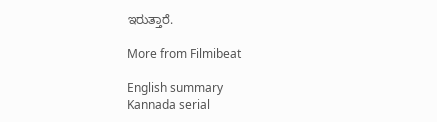ಇರುತ್ತಾರೆ.

More from Filmibeat

English summary
Kannada serial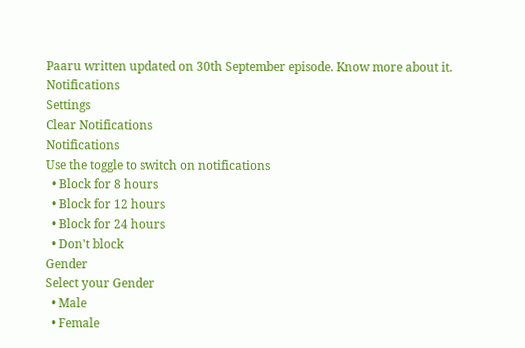Paaru written updated on 30th September episode. Know more about it.
Notifications
Settings
Clear Notifications
Notifications
Use the toggle to switch on notifications
  • Block for 8 hours
  • Block for 12 hours
  • Block for 24 hours
  • Don't block
Gender
Select your Gender
  • Male
  • Female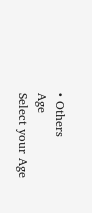• Others
Age
Select your Age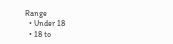Range
  • Under 18
  • 18 to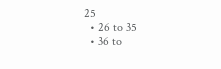25
  • 26 to 35
  • 36 to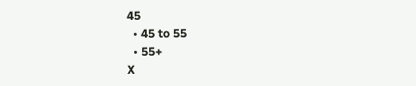45
  • 45 to 55
  • 55+
X